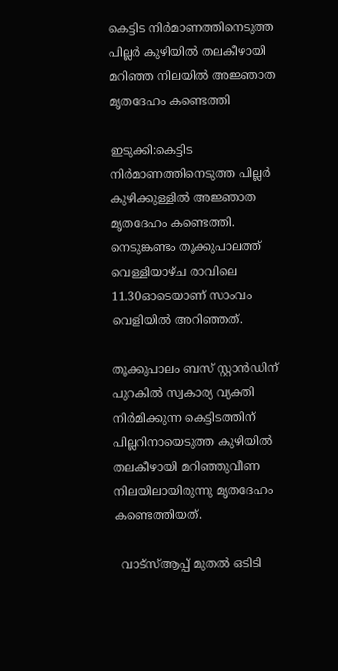കെട്ടിട നിർമാണത്തിനെടുത്ത പില്ലർ കുഴിയിൽ തലകീഴായി മറിഞ്ഞ നിലയിൽ അജ്ഞാത മൃതദേഹം കണ്ടെത്തി

ഇടുക്കി:കെട്ടിട നിർമാണത്തിനെടുത്ത പില്ലർ കുഴിക്കുള്ളിൽ അജ്ഞാത മൃതദേഹം കണ്ടെത്തി. നെടുങ്കണ്ടം തൂക്കുപാലത്ത് വെള്ളിയാഴ്ച രാവിലെ 11.30ഓടെയാണ് സാംവം വെളിയിൽ അറിഞ്ഞത്.

തൂക്കുപാലം ബസ് സ്റ്റാൻഡിന് പുറകിൽ സ്വകാര്യ വ്യക്തി നിർമിക്കുന്ന കെട്ടിടത്തിന് പില്ലറിനായെടുത്ത കുഴിയിൽ തലകീഴായി മറിഞ്ഞുവീണ നിലയിലായിരുന്നു മൃതദേഹം കണ്ടെത്തിയത്.

  വാട്‌സ്ആപ്പ് മുതൽ ഒടിടി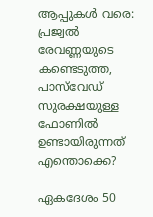ആപ്പുകൾ വരെ: പ്രജ്വൽ രേവണ്ണയുടെ കണ്ടെടുത്ത, പാസ്‌വേഡ് സുരക്ഷയുള്ള ഫോണിൽ ഉണ്ടായിരുന്നത് എന്തൊക്കെ?

ഏകദേശം 50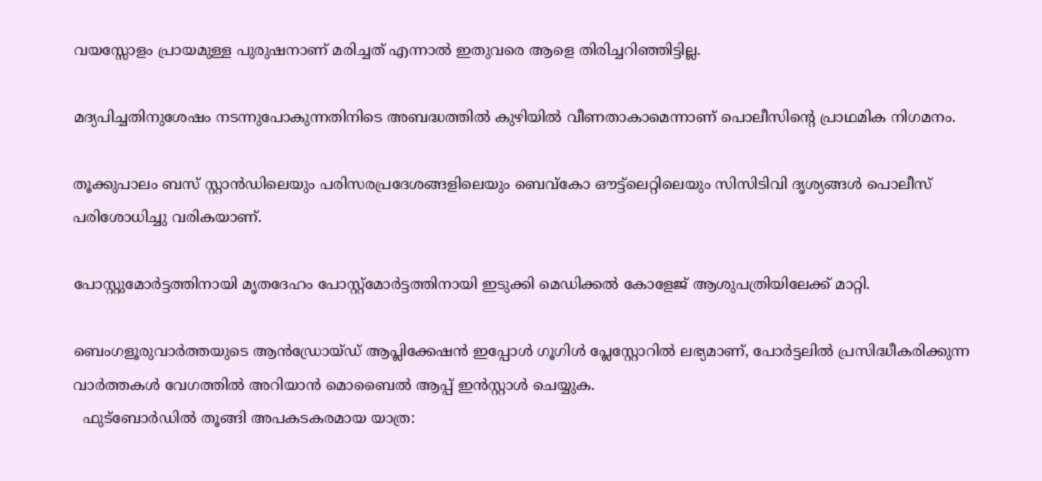വയസ്സോളം പ്രായമുള്ള പുരുഷനാണ് മരിച്ചത് എന്നാൽ ഇതുവരെ ആളെ തിരിച്ചറിഞ്ഞിട്ടില്ല.

മദ്യപിച്ചതിനുശേഷം നടന്നുപോകുന്നതിനിടെ അബദ്ധത്തിൽ കുഴിയിൽ വീണതാകാമെന്നാണ് പൊലീസിന്റെ പ്രാഥമിക നിഗമനം.

തൂക്കുപാലം ബസ് സ്റ്റാൻഡിലെയും പരിസരപ്രദേശങ്ങളിലെയും ബെവ്കോ ഔട്ട്ലെറ്റിലെയും സിസിടിവി ദൃശ്യങ്ങൾ പൊലീസ് പരിശോധിച്ചു വരികയാണ്.

പോസ്റ്റുമോർട്ടത്തിനായി മൃതദേഹം പോസ്റ്റ്മോർട്ടത്തിനായി ഇടുക്കി മെഡിക്കൽ കോളേജ് ആശുപത്രിയിലേക്ക് മാറ്റി.

ബെംഗളൂരുവാർത്തയുടെ ആൻഡ്രോയ്ഡ് ആപ്ലിക്കേഷൻ ഇപ്പോൾ ഗൂഗിൾ പ്ലേസ്റ്റോറിൽ ലഭ്യമാണ്, പോർട്ടലിൽ പ്രസിദ്ധീകരിക്കുന്ന വാർത്തകൾ വേഗത്തിൽ അറിയാൻ മൊബൈൽ ആപ്പ് ഇൻസ്റ്റാൾ ചെയ്യുക.
  ഫുട്‌ബോർഡിൽ തൂങ്ങി അപകടകരമായ യാത്ര: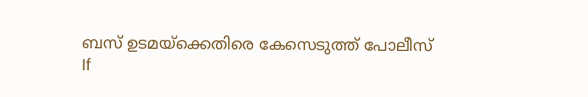ബസ് ഉടമയ്‌ക്കെതിരെ കേസെടുത്ത് പോലീസ്
If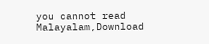you cannot read Malayalam,Download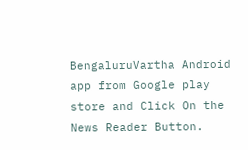BengaluruVartha Android app from Google play store and Click On the News Reader Button.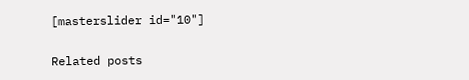[masterslider id="10"]

Related posts